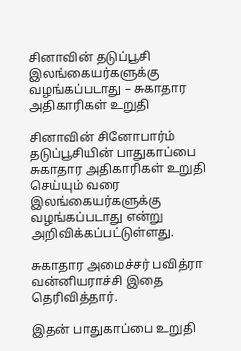சினாவின் தடுப்பூசி இலங்கையர்களுக்கு வழங்கப்படாது – சுகாதார அதிகாரிகள் உறுதி

சினாவின் சினோபார்ம் தடுப்பூசியின் பாதுகாப்பை சுகாதார அதிகாரிகள் உறுதி செய்யும் வரை இலங்கையர்களுக்கு வழங்கப்படாது என்று அறிவிக்கப்பட்டுள்ளது.

சுகாதார அமைச்சர் பவித்ரா வன்னியராச்சி இதை தெரிவித்தார்.

இதன் பாதுகாப்பை உறுதி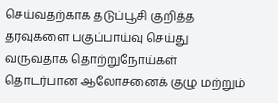செய்வதற்காக தடுப்பூசி குறித்த தரவுகளை பகுப்பாய்வு செய்து வருவதாக தொற்றுநோய்கள் தொடர்பான ஆலோசனைக் குழு மற்றும்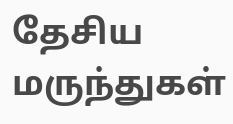தேசிய மருந்துகள்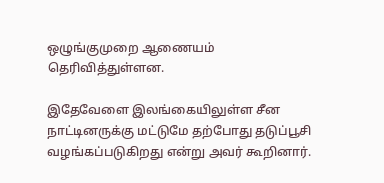ஒழுங்குமுறை ஆணையம் தெரிவித்துள்ளன.

இதேவேளை இலங்கையிலுள்ள சீன நாட்டினருக்கு மட்டுமே தற்போது தடுப்பூசி வழங்கப்படுகிறது என்று அவர் கூறினார்.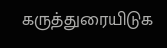கருத்துரையிடுக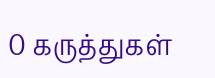0 கருத்துகள்